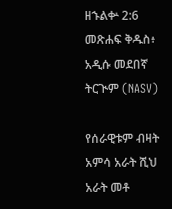ዘኁልቍ 2:6 መጽሐፍ ቅዱስ፥ አዲሱ መደበኛ ትርጒም (NASV)

የሰራዊቱም ብዛት አምሳ አራት ሺህ አራት መቶ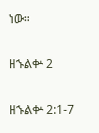ነው።

ዘኁልቍ 2

ዘኁልቍ 2:1-7